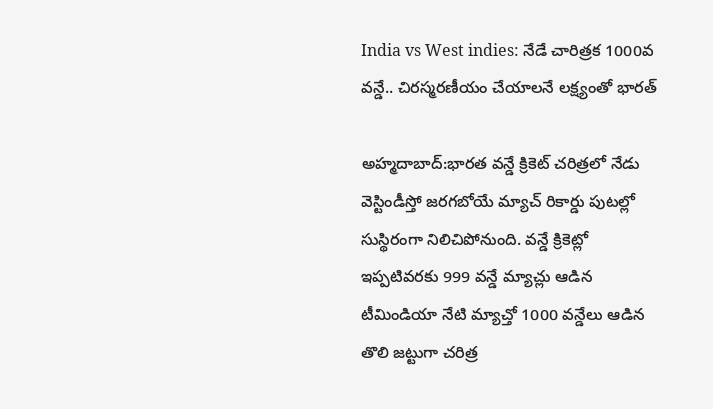India vs West indies: నేడే చారిత్రక 1000వ వన్డే.. చిరస్మరణీయం చేయాలనే లక్ష్యంతో భారత్

అహ్మదాబాద్:భారత వన్డే క్రికెట్ చరిత్రలో నేడు వెస్టిండీస్తో జరగబోయే మ్యాచ్ రికార్డు పుటల్లో సుస్థిరంగా నిలిచిపోనుంది. వన్డే క్రికెట్లో ఇప్పటివరకు 999 వన్డే మ్యాచ్లు ఆడిన టీమిండియా నేటి మ్యాచ్తో 1000 వన్డేలు ఆడిన తొలి జట్టుగా చరిత్ర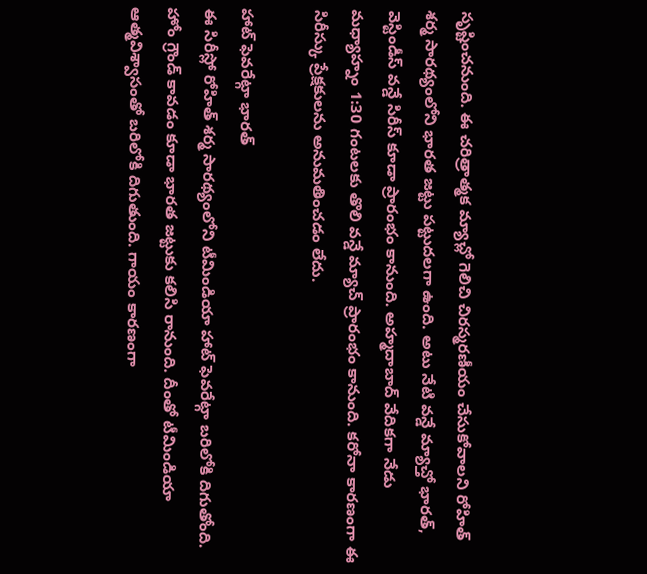సృష్టించనుంది. ఈ చరిత్రాత్మక మ్యాచ్లో గెలిచి చిరస్మరణీయం చేసుకోవాలని రోహిత్ శర్మ సారథ్యంలోని భారత జట్టు పట్టుదలగా ఉంది. అటు నేటి వన్డే మ్యాచ్తో భారత్, వెస్టిండీస్ వన్డే సిరీస్ కూడా ప్రారంభం కానుంది. అహ్మదాబాద్ వేదికగా నేడు మధ్యాహ్నం 1:30 గంటలకు తొలి వన్డే మ్యాచ్ ప్రారంభం కానుంది. కరోనా కారణంగా ఈ సిరీస్కు ప్రేక్షకులను అనుమతించడం లేదు.

హాట్ ఫెవరేట్గా భారత్
ఈ సిరీస్లో రోహిత్ శర్మ సారథ్యంలోని టీమిండియా హాట్ ఫెవరేట్గా బరిలోకి దిగుతోంది. హోం గ్రౌండ్ కావడం కూడా భారత జట్టుకు కలిసి రానుంది. దీంతో టీమిండియా ఆత్మవిశ్వాసంతో బరిలోకి దిగుతుంది. గాయం కారణంగా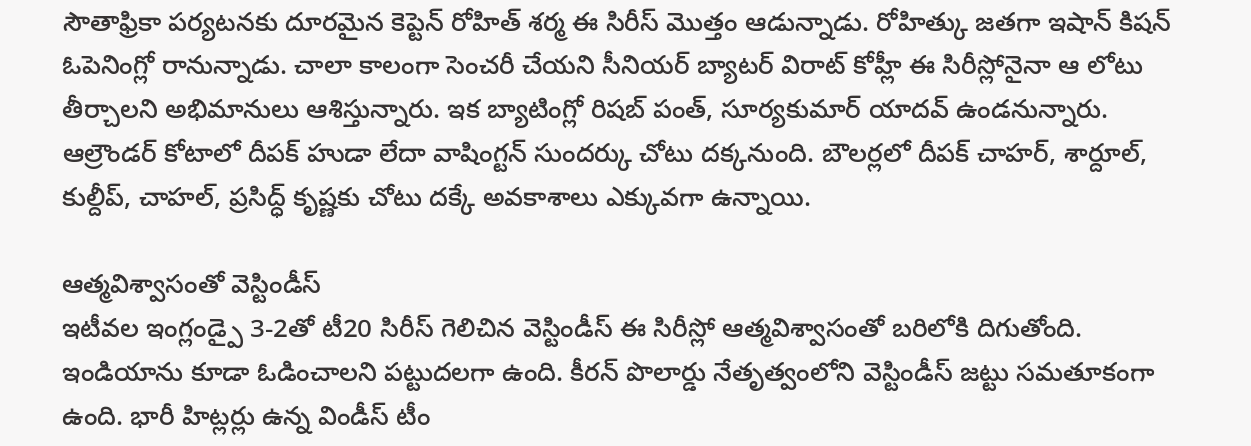సౌతాఫ్రికా పర్యటనకు దూరమైన కెప్టెన్ రోహిత్ శర్మ ఈ సిరీస్ మొత్తం ఆడున్నాడు. రోహిత్కు జతగా ఇషాన్ కిషన్ ఓపెనింగ్లో రానున్నాడు. చాలా కాలంగా సెంచరీ చేయని సీనియర్ బ్యాటర్ విరాట్ కోహ్లీ ఈ సిరీస్లోనైనా ఆ లోటు తీర్చాలని అభిమానులు ఆశిస్తున్నారు. ఇక బ్యాటింగ్లో రిషబ్ పంత్, సూర్యకుమార్ యాదవ్ ఉండనున్నారు. ఆల్రౌండర్ కోటాలో దీపక్ హుడా లేదా వాషింగ్టన్ సుందర్కు చోటు దక్కనుంది. బౌలర్లలో దీపక్ చాహర్, శార్దూల్, కుల్దీప్, చాహల్, ప్రసిద్ధ్ కృష్ణకు చోటు దక్కే అవకాశాలు ఎక్కువగా ఉన్నాయి.

ఆత్మవిశ్వాసంతో వెస్టిండీస్
ఇటీవల ఇంగ్లండ్పై 3-2తో టీ20 సిరీస్ గెలిచిన వెస్టిండీస్ ఈ సిరీస్లో ఆత్మవిశ్వాసంతో బరిలోకి దిగుతోంది. ఇండియాను కూడా ఓడించాలని పట్టుదలగా ఉంది. కీరన్ పొలార్డు నేతృత్వంలోని వెస్టిండీస్ జట్టు సమతూకంగా ఉంది. భారీ హిట్లర్లు ఉన్న విండీస్ టీం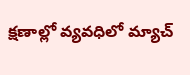క్షణాల్లో వ్యవధిలో మ్యాచ్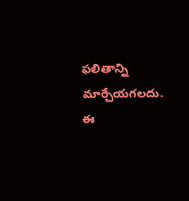ఫలితాన్ని మార్చేయగలదు. ఈ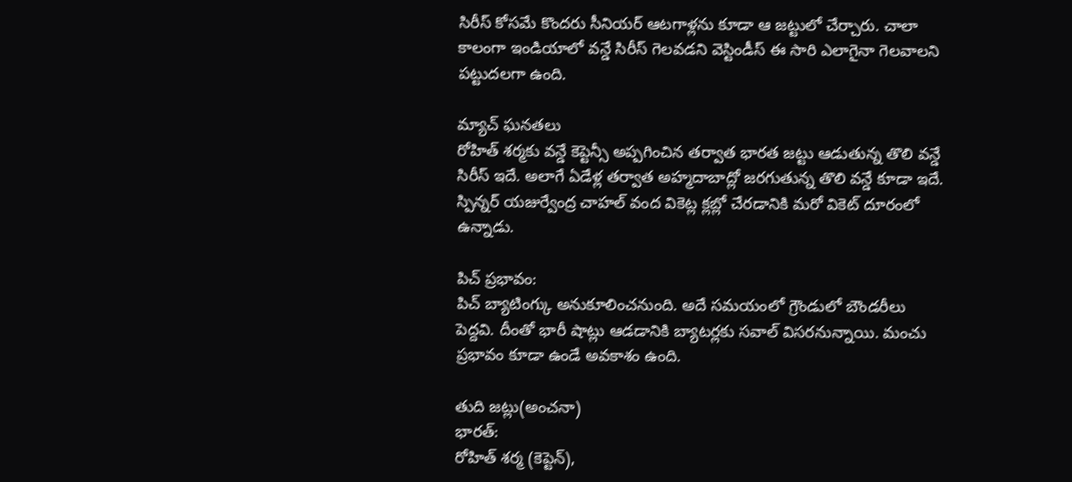సిరీస్ కోసమే కొందరు సీనియర్ ఆటగాళ్లను కూడా ఆ జట్టులో చేర్చారు. చాలా కాలంగా ఇండియాలో వన్డే సిరీస్ గెలవడని వెస్టిండీస్ ఈ సారి ఎలాగైనా గెలవాలని పట్టుదలగా ఉంది.

మ్యాచ్ ఘనతలు
రోహిత్ శర్మకు వన్డే కెప్టెన్సీ అప్పగించిన తర్వాత భారత జట్టు ఆడుతున్న తొలి వన్డే సిరీస్ ఇదే. అలాగే ఏడేళ్ల తర్వాత అహ్మదాబాద్లో జరగుతున్న తొలి వన్డే కూడా ఇదే. స్పిన్నర్ యజుర్వేంద్ర చాహల్ వంద వికెట్ల క్లబ్లో చేరడానికి మరో వికెట్ దూరంలో ఉన్నాడు.

పిచ్ ప్రభావం:
పిచ్ బ్యాటింగ్కు అనుకూలించనుంది. అదే సమయంలో గ్రౌండులో బౌండరీలు పెద్దవి. దీంతో భారీ షాట్లు ఆడడానికి బ్యాటర్లకు సవాల్ విసరనున్నాయి. మంచు ప్రభావం కూడా ఉండే అవకాశం ఉంది.

తుది జట్లు(అంచనా)
భారత్:
రోహిత్ శర్మ (కెప్టెన్),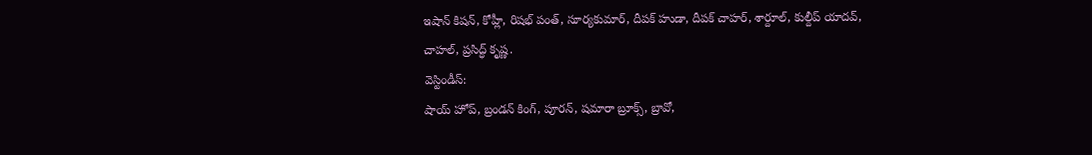ఇషాన్ కిషన్, కోహ్లీ, రిషభ్ పంత్, సూర్యకుమార్, దీపక్ హుడా, దీపక్ చాహర్, శార్దూల్, కుల్దీప్ యాదవ్, చాహల్, ప్రసిద్ధ్ కృష్ణ.
వెస్టిండీస్:
షాయ్ హోప్, బ్రండన్ కింగ్, పూరన్, షమారా బ్రూక్స్, బ్రావో,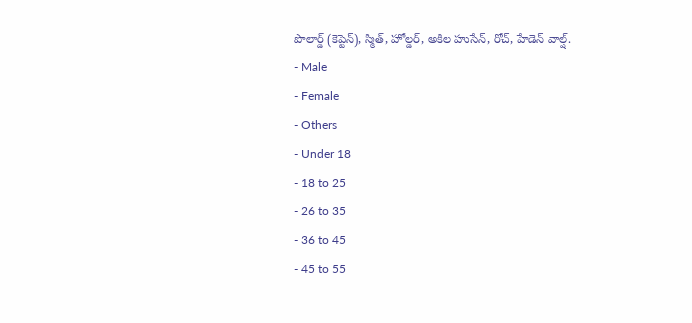పొలార్డ్ (కెప్టెన్), స్మిత్, హోల్డర్, అకిల హుసేన్, రోచ్, హేడెన్ వాల్ష్.
- Male
- Female
- Others
- Under 18
- 18 to 25
- 26 to 35
- 36 to 45
- 45 to 55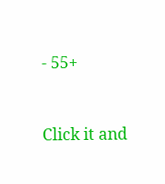- 55+


Click it and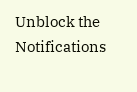Unblock the Notifications